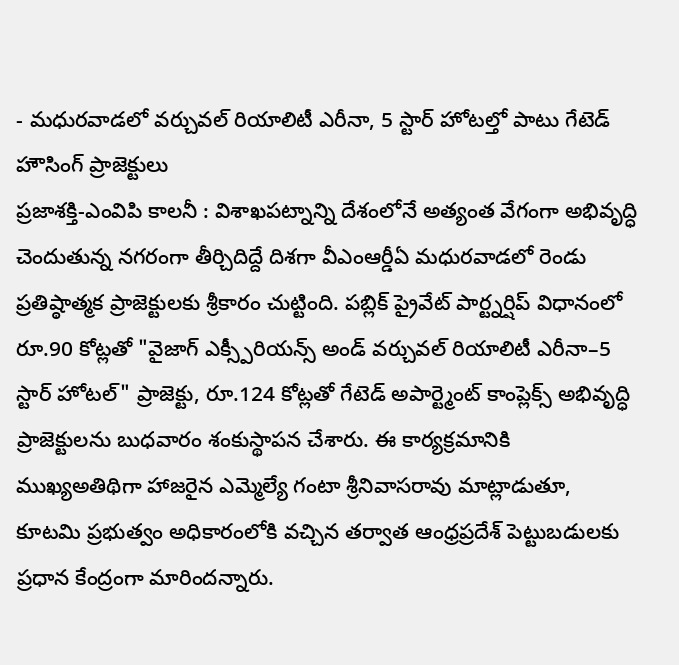- మధురవాడలో వర్చువల్ రియాలిటీ ఎరీనా, 5 స్టార్ హోటల్తో పాటు గేటెడ్ హౌసింగ్ ప్రాజెక్టులు
ప్రజాశక్తి-ఎంవిపి కాలనీ : విశాఖపట్నాన్ని దేశంలోనే అత్యంత వేగంగా అభివృద్ధి చెందుతున్న నగరంగా తీర్చిదిద్దే దిశగా వీఎంఆర్డీఏ మధురవాడలో రెండు ప్రతిష్ఠాత్మక ప్రాజెక్టులకు శ్రీకారం చుట్టింది. పబ్లిక్ ప్రైవేట్ పార్ట్నర్షిప్ విధానంలో రూ.90 కోట్లతో "వైజాగ్ ఎక్స్పీరియన్స్ అండ్ వర్చువల్ రియాలిటీ ఎరీనా–5 స్టార్ హోటల్" ప్రాజెక్టు, రూ.124 కోట్లతో గేటెడ్ అపార్ట్మెంట్ కాంప్లెక్స్ అభివృద్ధి ప్రాజెక్టులను బుధవారం శంకుస్థాపన చేశారు. ఈ కార్యక్రమానికి ముఖ్యఅతిథిగా హాజరైన ఎమ్మెల్యే గంటా శ్రీనివాసరావు మాట్లాడుతూ, కూటమి ప్రభుత్వం అధికారంలోకి వచ్చిన తర్వాత ఆంధ్రప్రదేశ్ పెట్టుబడులకు ప్రధాన కేంద్రంగా మారిందన్నారు.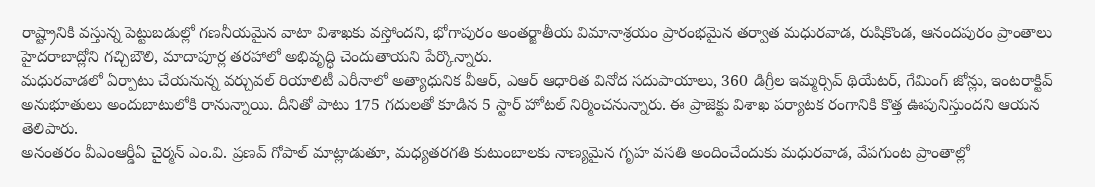రాష్ట్రానికి వస్తున్న పెట్టుబడుల్లో గణనీయమైన వాటా విశాఖకు వస్తోందని, భోగాపురం అంతర్జాతీయ విమానాశ్రయం ప్రారంభమైన తర్వాత మధురవాడ, రుషికొండ, ఆనందపురం ప్రాంతాలు హైదరాబాద్లోని గచ్చిబౌలి, మాదాపూర్ల తరహాలో అభివృద్ధి చెందుతాయని పేర్కొన్నారు.
మధురవాడలో ఏర్పాటు చేయనున్న వర్చువల్ రియాలిటీ ఎరీనాలో అత్యాధునిక వీఆర్, ఎఆర్ ఆధారిత వినోద సదుపాయాలు, 360 డిగ్రీల ఇమ్మర్సివ్ థియేటర్, గేమింగ్ జోన్లు, ఇంటరాక్టివ్ అనుభూతులు అందుబాటులోకి రానున్నాయి. దీనితో పాటు 175 గదులతో కూడిన 5 స్టార్ హోటల్ నిర్మించనున్నారు. ఈ ప్రాజెక్టు విశాఖ పర్యాటక రంగానికి కొత్త ఊపునిస్తుందని ఆయన తెలిపారు.
అనంతరం వీఎంఆర్డీఏ చైర్మన్ ఎం.వి. ప్రణవ్ గోపాల్ మాట్లాడుతూ, మధ్యతరగతి కుటుంబాలకు నాణ్యమైన గృహ వసతి అందించేందుకు మధురవాడ, వేపగుంట ప్రాంతాల్లో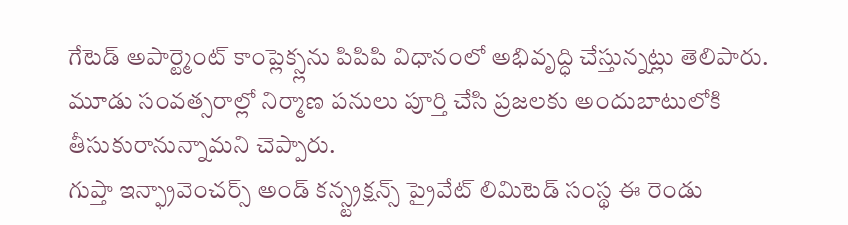గేటెడ్ అపార్ట్మెంట్ కాంప్లెక్స్లను పిపిపి విధానంలో అభివృద్ధి చేస్తున్నట్లు తెలిపారు. మూడు సంవత్సరాల్లో నిర్మాణ పనులు పూర్తి చేసి ప్రజలకు అందుబాటులోకి తీసుకురానున్నామని చెప్పారు.
గుప్తా ఇన్ఫ్రావెంచర్స్ అండ్ కన్స్ట్రక్షన్స్ ప్రైవేట్ లిమిటెడ్ సంస్థ ఈ రెండు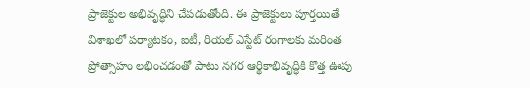ప్రాజెక్టుల అభివృద్ధిని చేపడుతోంది. ఈ ప్రాజెక్టులు పూర్తయితే విశాఖలో పర్యాటకం, ఐటీ, రియల్ ఎస్టేట్ రంగాలకు మరింత ప్రోత్సాహం లభించడంతో పాటు నగర ఆర్థికాభివృద్ధికి కొత్త ఊపు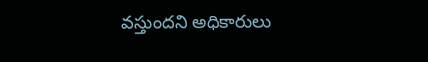వస్తుందని అధికారులు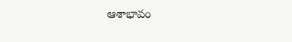ఆశాభావం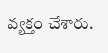వ్యక్తం చేశారు.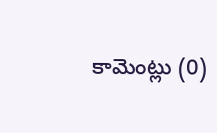కామెంట్లు (0)